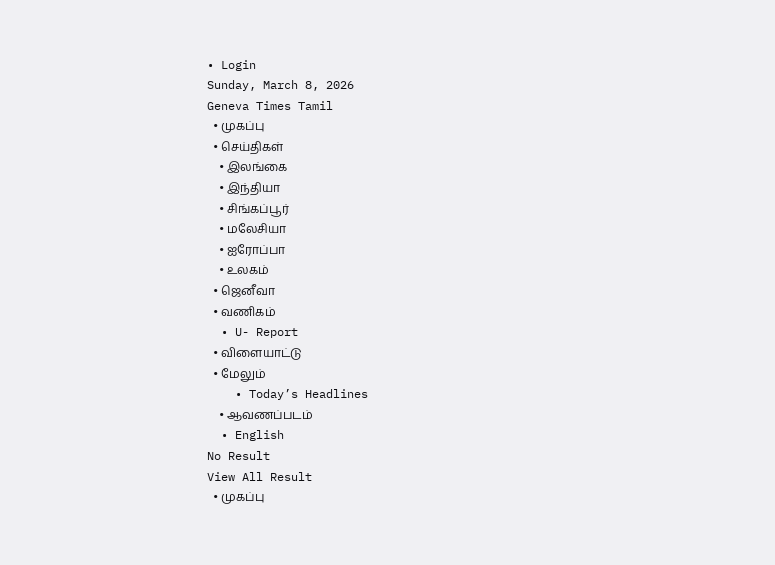• Login
Sunday, March 8, 2026
Geneva Times Tamil
  • முகப்பு
  • செய்திகள்
    • இலங்கை
    • இந்தியா
    • சிங்கப்பூர்
    • மலேசியா
    • ஐரோப்பா
    • உலகம்
  • ஜெனீவா
  • வணிகம்
  • U- Report
  • விளையாட்டு
  • மேலும்
    • Today’s Headlines
    • ஆவணப்படம்
  • English
No Result
View All Result
  • முகப்பு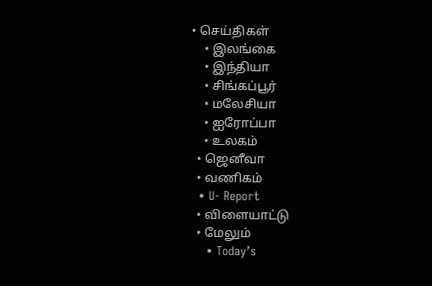• செய்திகள்
    • இலங்கை
    • இந்தியா
    • சிங்கப்பூர்
    • மலேசியா
    • ஐரோப்பா
    • உலகம்
  • ஜெனீவா
  • வணிகம்
  • U- Report
  • விளையாட்டு
  • மேலும்
    • Today’s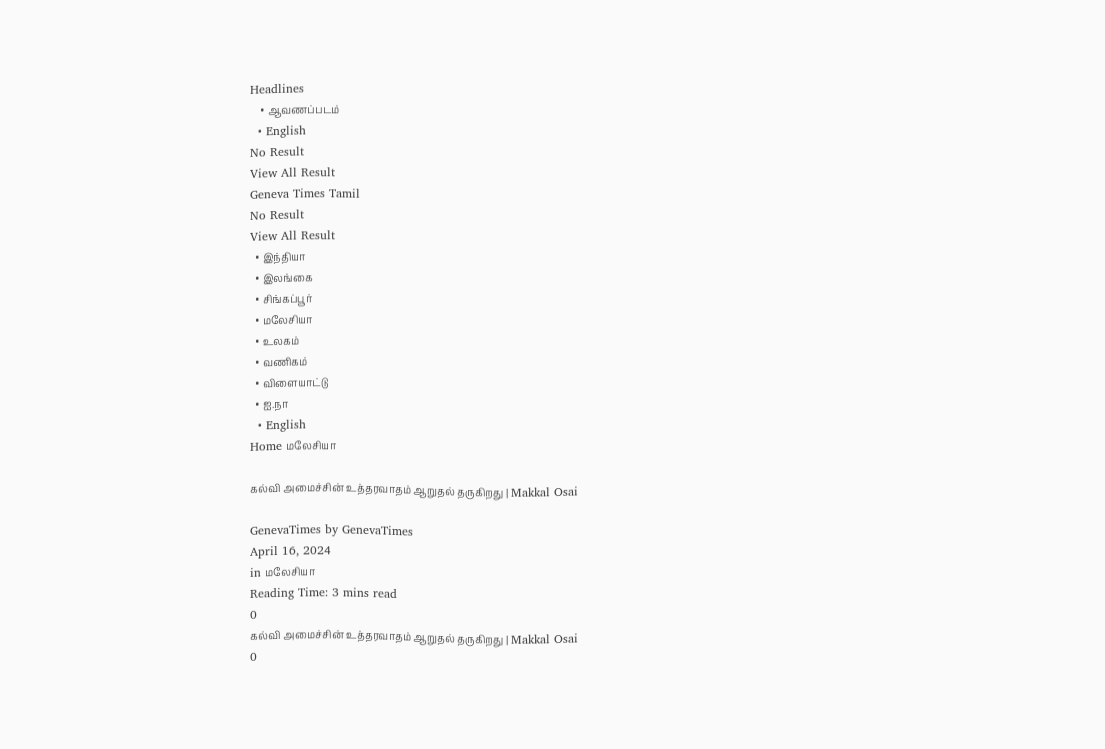Headlines
    • ஆவணப்படம்
  • English
No Result
View All Result
Geneva Times Tamil
No Result
View All Result
  • இந்தியா
  • இலங்கை
  • சிங்கப்பூர்
  • மலேசியா
  • உலகம்
  • வணிகம்
  • விளையாட்டு
  • ஐ.நா
  • English
Home மலேசியா

கல்வி அமைச்சின் உத்தரவாதம் ஆறுதல் தருகிறது | Makkal Osai

GenevaTimes by GenevaTimes
April 16, 2024
in மலேசியா
Reading Time: 3 mins read
0
கல்வி அமைச்சின் உத்தரவாதம் ஆறுதல் தருகிறது | Makkal Osai
0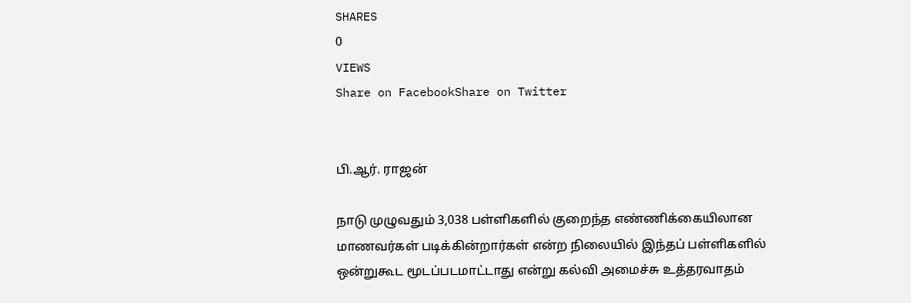SHARES
0
VIEWS
Share on FacebookShare on Twitter


பி.ஆர். ராஜன்

நாடு முழுவதும் 3,038 பள்ளிகளில் குறைந்த எண்ணிக்கையிலான மாணவர்கள் படிக்கின்றார்கள் என்ற நிலையில் இந்தப் பள்ளிகளில் ஒன்றுகூட மூடப்படமாட்டாது என்று கல்வி அமைச்சு உத்தரவாதம்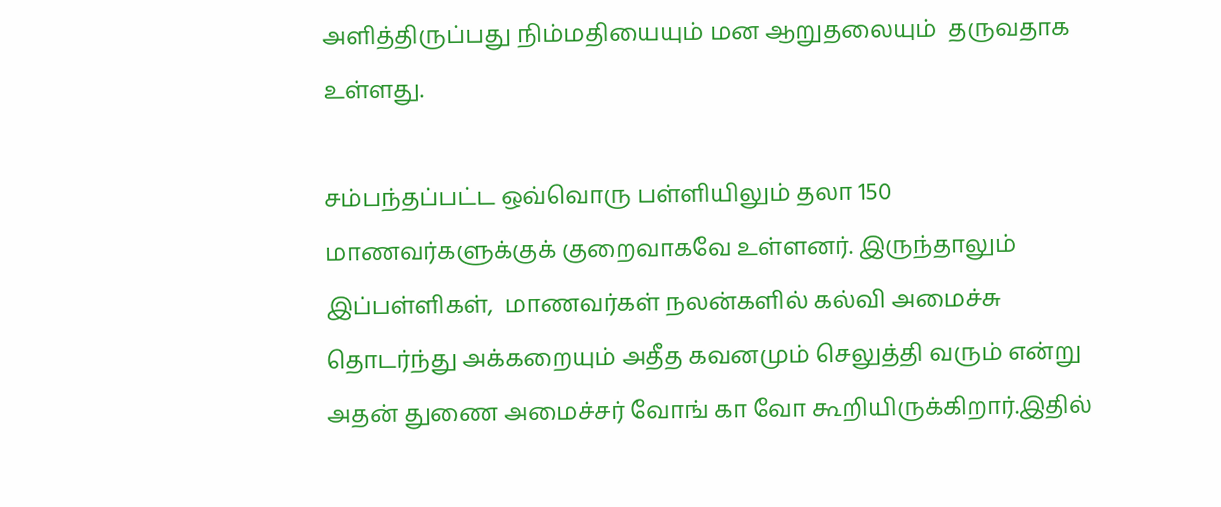அளித்திருப்பது நிம்மதியையும் மன ஆறுதலையும்  தருவதாக உள்ளது.

சம்பந்தப்பட்ட ஒவ்வொரு பள்ளியிலும் தலா 150 மாணவர்களுக்குக் குறைவாகவே உள்ளனர். இருந்தாலும் இப்பள்ளிகள்,  மாணவர்கள் நலன்களில் கல்வி அமைச்சு தொடர்ந்து அக்கறையும் அதீத கவனமும் செலுத்தி வரும் என்று அதன் துணை அமைச்சர் வோங் கா வோ கூறியிருக்கிறார்.இதில்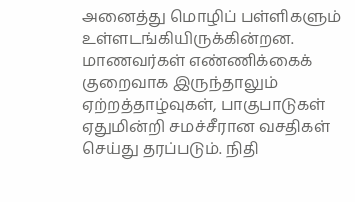அனைத்து மொழிப் பள்ளிகளும் உள்ளடங்கியிருக்கின்றன. மாணவர்கள் எண்ணிக்கைக் குறைவாக இருந்தாலும்  ஏற்றத்தாழ்வுகள், பாகுபாடுகள் ஏதுமின்றி சமச்சீரான வசதிகள் செய்து தரப்படும். நிதி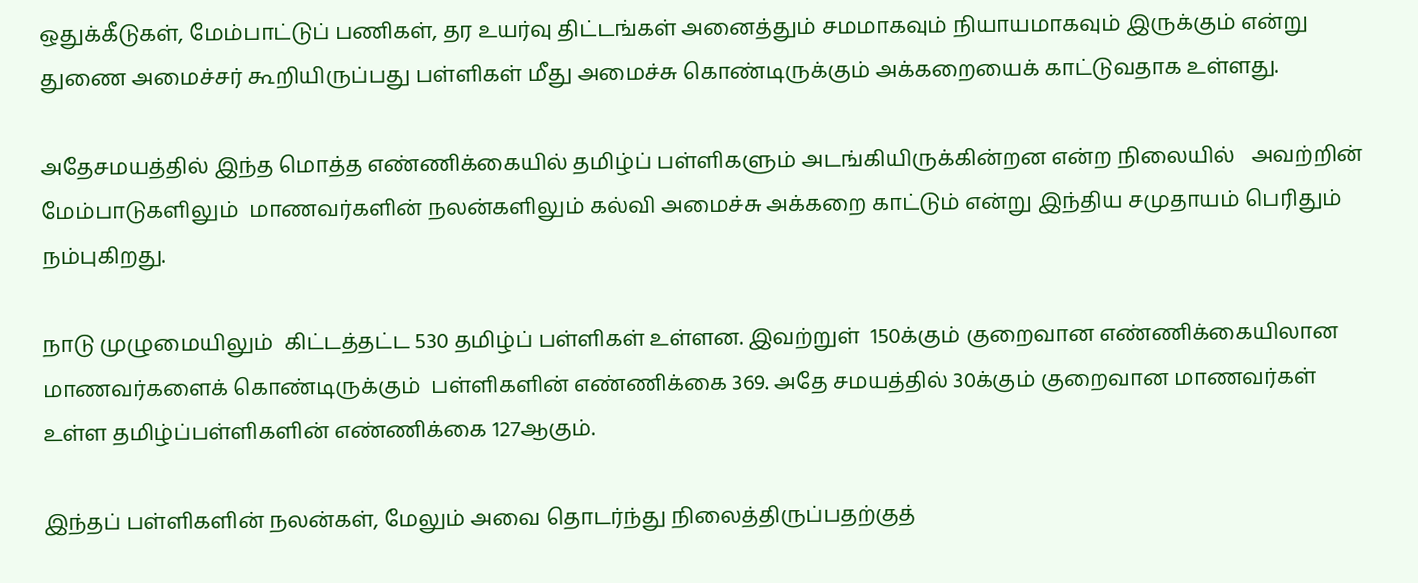ஒதுக்கீடுகள், மேம்பாட்டுப் பணிகள், தர உயர்வு திட்டங்கள் அனைத்தும் சமமாகவும் நியாயமாகவும் இருக்கும் என்று துணை அமைச்சர் கூறியிருப்பது பள்ளிகள் மீது அமைச்சு கொண்டிருக்கும் அக்கறையைக் காட்டுவதாக உள்ளது.

அதேசமயத்தில் இந்த மொத்த எண்ணிக்கையில் தமிழ்ப் பள்ளிகளும் அடங்கியிருக்கின்றன என்ற நிலையில்   அவற்றின் மேம்பாடுகளிலும்  மாணவர்களின் நலன்களிலும் கல்வி அமைச்சு அக்கறை காட்டும் என்று இந்திய சமுதாயம் பெரிதும் நம்புகிறது.

நாடு முழுமையிலும்  கிட்டத்தட்ட 530 தமிழ்ப் பள்ளிகள் உள்ளன. இவற்றுள்  150க்கும் குறைவான எண்ணிக்கையிலான  மாணவர்களைக் கொண்டிருக்கும்  பள்ளிகளின் எண்ணிக்கை 369. அதே சமயத்தில் 30க்கும் குறைவான மாணவர்கள் உள்ள தமிழ்ப்பள்ளிகளின் எண்ணிக்கை 127ஆகும்.

இந்தப் பள்ளிகளின் நலன்கள், மேலும் அவை தொடர்ந்து நிலைத்திருப்பதற்குத்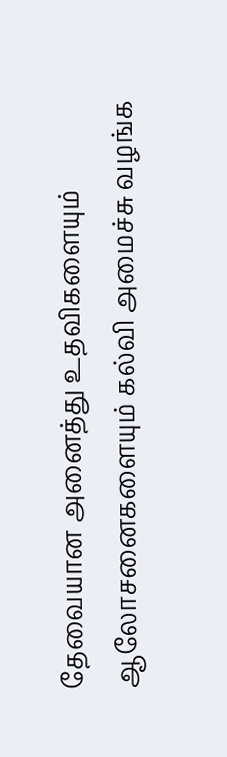தேவையான அனைத்து உதவிகளையும் ஆலோசனைகளையும் கல்வி அமைச்சு வழங்க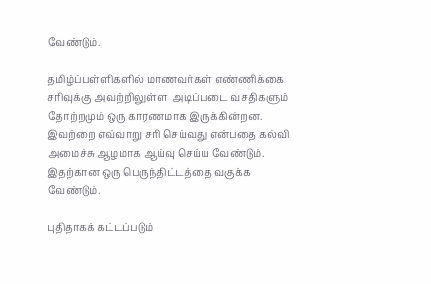வேண்டும்.

தமிழ்ப்பள்ளிகளில் மாணவர்கள் எண்ணிக்கை சரிவுக்கு அவற்றிலுள்ள  அடிப்படை வசதிகளும்  தோற்றமும் ஒரு காரணமாக இருக்கின்றன.  இவற்றை எவ்வாறு சரி செய்வது என்பதை கல்வி அமைச்சு ஆழமாக ஆய்வு செய்ய வேண்டும். இதற்கான ஒரு பெருந்திட்டத்தை வகுக்க வேண்டும்.

புதிதாகக் கட்டப்படும்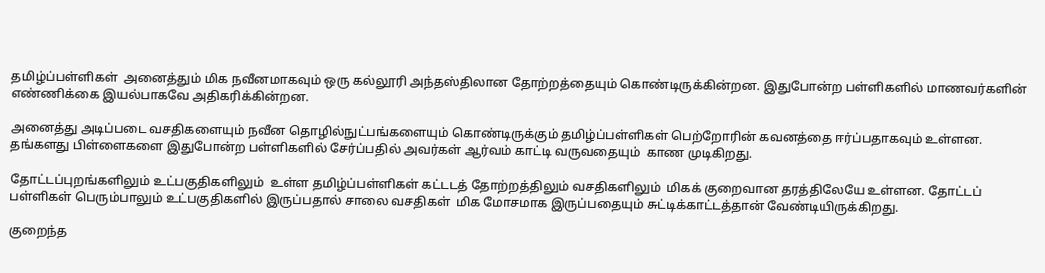தமிழ்ப்பள்ளிகள்  அனைத்தும் மிக நவீனமாகவும் ஒரு கல்லூரி அந்தஸ்திலான தோற்றத்தையும் கொண்டிருக்கின்றன. இதுபோன்ற பள்ளிகளில் மாணவர்களின் எண்ணிக்கை இயல்பாகவே அதிகரிக்கின்றன.

அனைத்து அடிப்படை வசதிகளையும் நவீன தொழில்நுட்பங்களையும் கொண்டிருக்கும் தமிழ்ப்பள்ளிகள் பெற்றோரின் கவனத்தை ஈர்ப்பதாகவும் உள்ளன. தங்களது பிள்ளைகளை இதுபோன்ற பள்ளிகளில் சேர்ப்பதில் அவர்கள் ஆர்வம் காட்டி வருவதையும்  காண முடிகிறது.

தோட்டப்புறங்களிலும் உட்பகுதிகளிலும்  உள்ள தமிழ்ப்பள்ளிகள் கட்டடத் தோற்றத்திலும் வசதிகளிலும்  மிகக் குறைவான தரத்திலேயே உள்ளன. தோட்டப் பள்ளிகள் பெரும்பாலும் உட்பகுதிகளில் இருப்பதால் சாலை வசதிகள்  மிக மோசமாக இருப்பதையும் சுட்டிக்காட்டத்தான் வேண்டியிருக்கிறது.

குறைந்த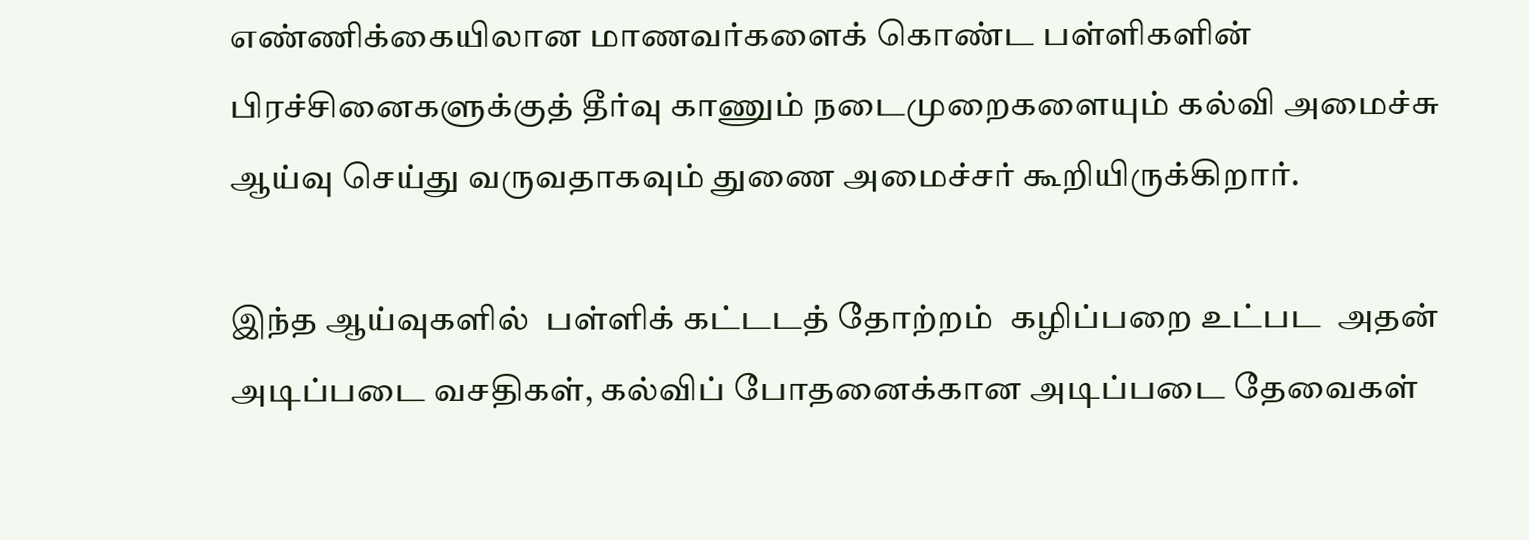எண்ணிக்கையிலான மாணவர்களைக் கொண்ட பள்ளிகளின் பிரச்சினைகளுக்குத் தீர்வு காணும் நடைமுறைகளையும் கல்வி அமைச்சு ஆய்வு செய்து வருவதாகவும் துணை அமைச்சர் கூறியிருக்கிறார்.

இந்த ஆய்வுகளில்  பள்ளிக் கட்டடத் தோற்றம்  கழிப்பறை உட்பட  அதன் அடிப்படை வசதிகள், கல்விப் போதனைக்கான அடிப்படை தேவைகள்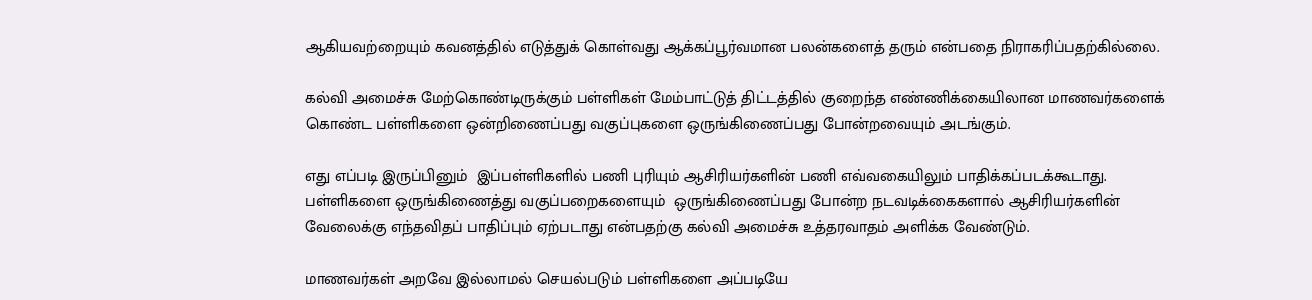ஆகியவற்றையும் கவனத்தில் எடுத்துக் கொள்வது ஆக்கப்பூர்வமான பலன்களைத் தரும் என்பதை நிராகரிப்பதற்கில்லை.

கல்வி அமைச்சு மேற்கொண்டிருக்கும் பள்ளிகள் மேம்பாட்டுத் திட்டத்தில் குறைந்த எண்ணிக்கையிலான மாணவர்களைக் கொண்ட பள்ளிகளை ஒன்றிணைப்பது வகுப்புகளை ஒருங்கிணைப்பது போன்றவையும் அடங்கும்.

எது எப்படி இருப்பினும்  இப்பள்ளிகளில் பணி புரியும் ஆசிரியர்களின் பணி எவ்வகையிலும் பாதிக்கப்படக்கூடாது.  பள்ளிகளை ஒருங்கிணைத்து வகுப்பறைகளையும்  ஒருங்கிணைப்பது போன்ற நடவடிக்கைகளால் ஆசிரியர்களின் வேலைக்கு எந்தவிதப் பாதிப்பும் ஏற்படாது என்பதற்கு கல்வி அமைச்சு உத்தரவாதம் அளிக்க வேண்டும்.

மாணவர்கள் அறவே இல்லாமல் செயல்படும் பள்ளிகளை அப்படியே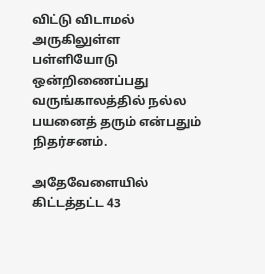விட்டு விடாமல்  அருகிலுள்ள  பள்ளியோடு ஒன்றிணைப்பது வருங்காலத்தில் நல்ல பயனைத் தரும் என்பதும் நிதர்சனம்.

அதேவேளையில்  கிட்டத்தட்ட 43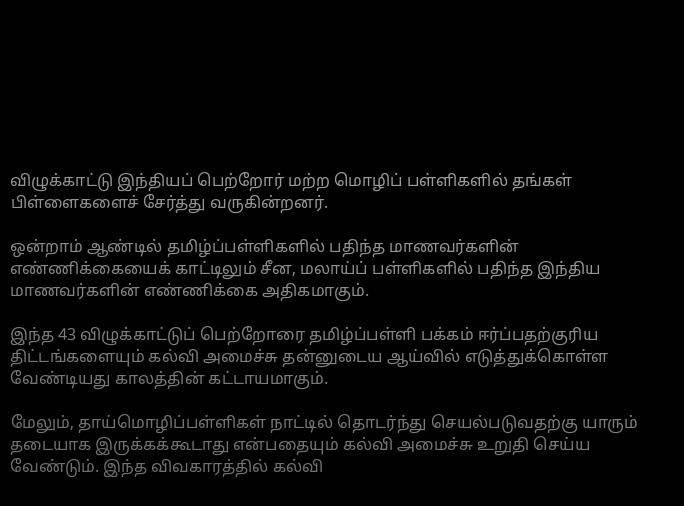விழுக்காட்டு இந்தியப் பெற்றோர் மற்ற மொழிப் பள்ளிகளில் தங்கள் பிள்ளைகளைச் சேர்த்து வருகின்றனர்.

ஒன்றாம் ஆண்டில் தமிழ்ப்பள்ளிகளில் பதிந்த மாணவர்களின் எண்ணிக்கையைக் காட்டிலும் சீன, மலாய்ப் பள்ளிகளில் பதிந்த இந்திய மாணவர்களின் எண்ணிக்கை அதிகமாகும்.

இந்த 43 விழுக்காட்டுப் பெற்றோரை தமிழ்ப்பள்ளி பக்கம் ஈர்ப்பதற்குரிய திட்டங்களையும் கல்வி அமைச்சு தன்னுடைய ஆய்வில் எடுத்துக்கொள்ள வேண்டியது காலத்தின் கட்டாயமாகும்.

மேலும், தாய்மொழிப்பள்ளிகள் நாட்டில் தொடர்ந்து செயல்படுவதற்கு யாரும் தடையாக இருக்கக்கூடாது என்பதையும் கல்வி அமைச்சு உறுதி செய்ய வேண்டும். இந்த விவகாரத்தில் கல்வி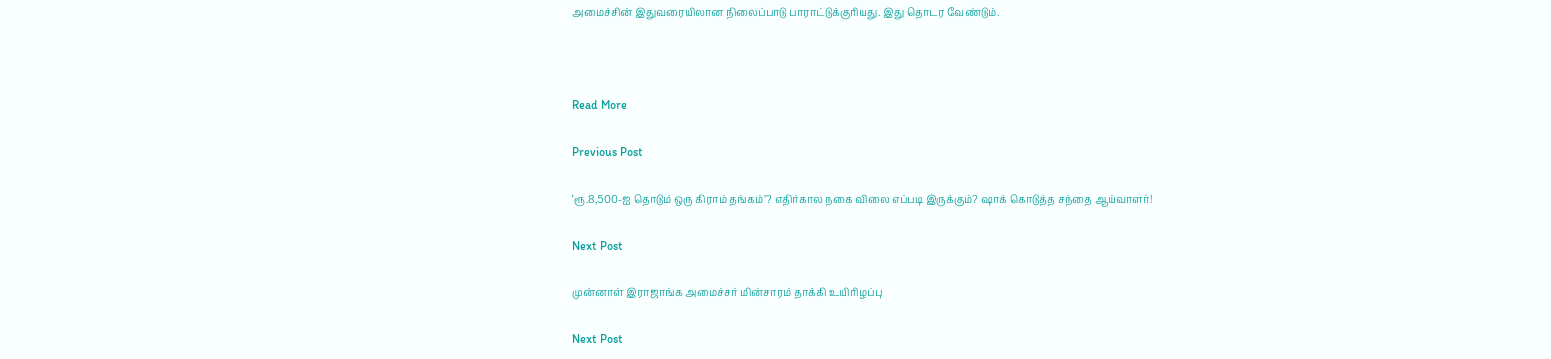அமைச்சின் இதுவரையிலான நிலைப்பாடு பாராட்டுக்குரியது. இது தொடர வேண்டும்.



Read More

Previous Post

‘ரூ.8,500-ஐ தொடும் ஒரு கிராம் தங்கம்’? எதிர்கால நகை விலை எப்படி இருக்கும்? ஷாக் கொடுத்த சந்தை ஆய்வாளர்!

Next Post

முன்னாள் இராஜாங்க அமைச்சர் மின்சாரம் தாக்கி உயிரிழப்பு

Next Post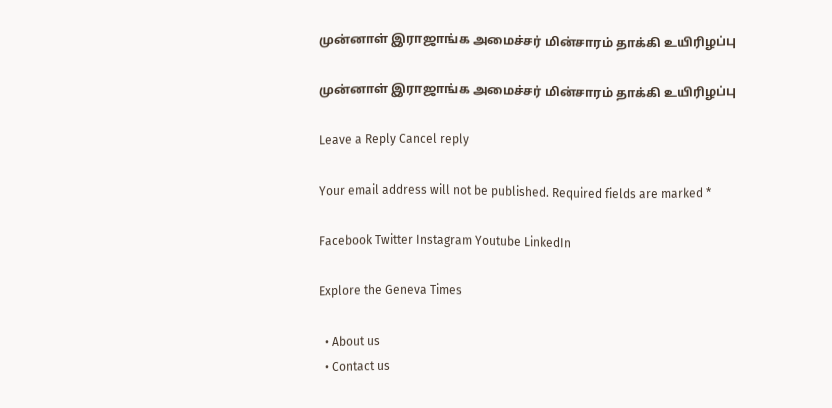முன்னாள் இராஜாங்க அமைச்சர் மின்சாரம் தாக்கி உயிரிழப்பு

முன்னாள் இராஜாங்க அமைச்சர் மின்சாரம் தாக்கி உயிரிழப்பு

Leave a Reply Cancel reply

Your email address will not be published. Required fields are marked *

Facebook Twitter Instagram Youtube LinkedIn

Explore the Geneva Times

  • About us
  • Contact us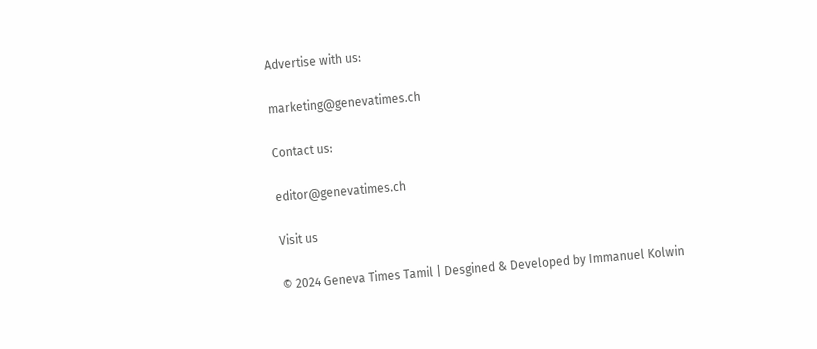Advertise with us:

marketing@genevatimes.ch

Contact us:

editor@genevatimes.ch

Visit us

© 2024 Geneva Times Tamil | Desgined & Developed by Immanuel Kolwin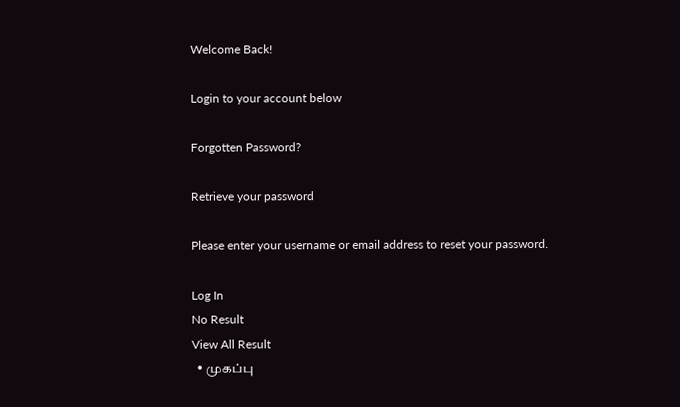Welcome Back!

Login to your account below

Forgotten Password?

Retrieve your password

Please enter your username or email address to reset your password.

Log In
No Result
View All Result
  • முகப்பு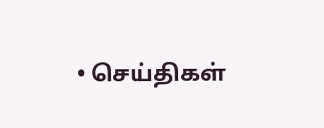• செய்திகள்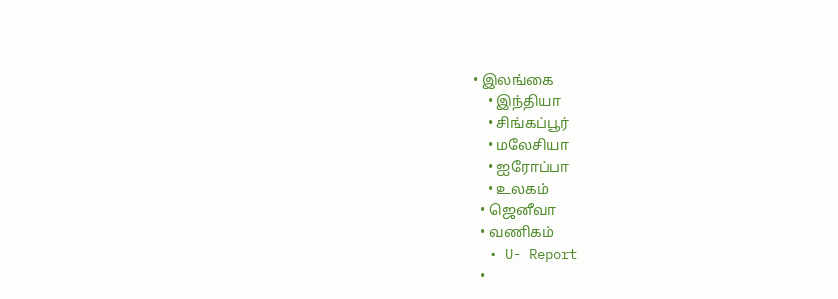• இலங்கை
    • இந்தியா
    • சிங்கப்பூர்
    • மலேசியா
    • ஐரோப்பா
    • உலகம்
  • ஜெனீவா
  • வணிகம்
  • U- Report
  •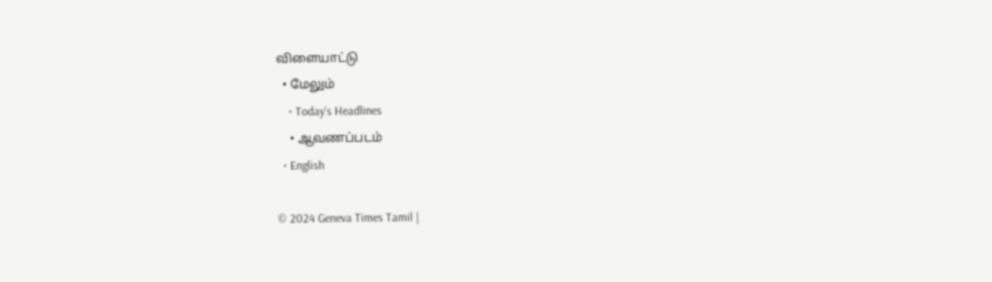விளையாட்டு
  • மேலும்
    • Today’s Headlines
    • ஆவணப்படம்
  • English

© 2024 Geneva Times Tamil |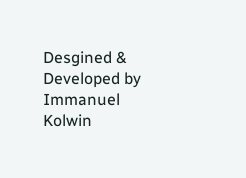Desgined & Developed by Immanuel Kolwin